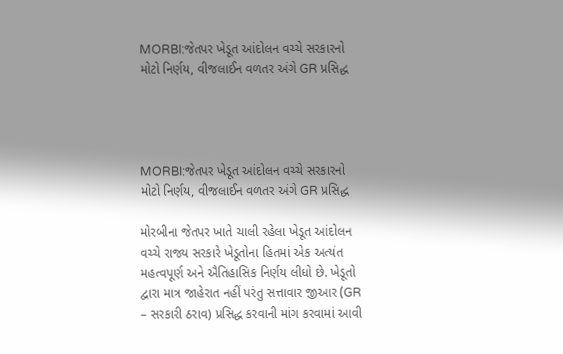MORBI:જેતપર ખેડૂત આંદોલન વચ્ચે સરકારનો મોટો નિર્ણય, વીજલાઈન વળતર અંગે GR પ્રસિદ્ધ




MORBI:જેતપર ખેડૂત આંદોલન વચ્ચે સરકારનો મોટો નિર્ણય, વીજલાઈન વળતર અંગે GR પ્રસિદ્ધ

મોરબીના જેતપર ખાતે ચાલી રહેલા ખેડૂત આંદોલન વચ્ચે રાજ્ય સરકારે ખેડૂતોના હિતમાં એક અત્યંત મહત્વપૂર્ણ અને ઐતિહાસિક નિર્ણય લીધો છે. ખેડૂતો દ્વારા માત્ર જાહેરાત નહીં પરંતુ સત્તાવાર જીઆર (GR – સરકારી ઠરાવ) પ્રસિદ્ધ કરવાની માંગ કરવામાં આવી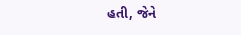હતી, જેને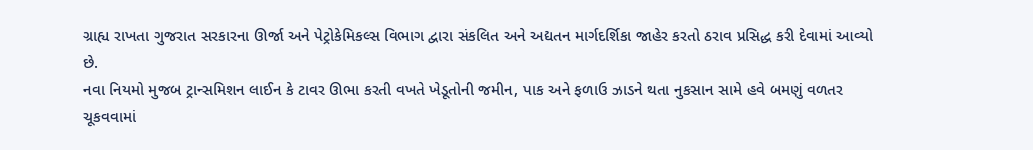ગ્રાહ્ય રાખતા ગુજરાત સરકારના ઊર્જા અને પેટ્રોકેમિકલ્સ વિભાગ દ્વારા સંકલિત અને અદ્યતન માર્ગદર્શિકા જાહેર કરતો ઠરાવ પ્રસિદ્ધ કરી દેવામાં આવ્યો છે.
નવા નિયમો મુજબ ટ્રાન્સમિશન લાઈન કે ટાવર ઊભા કરતી વખતે ખેડૂતોની જમીન, પાક અને ફળાઉ ઝાડને થતા નુકસાન સામે હવે બમણું વળતર ચૂકવવામાં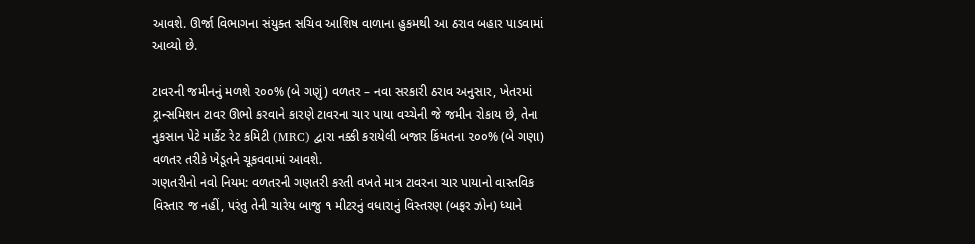આવશે. ઊર્જા વિભાગના સંયુક્ત સચિવ આશિષ વાળાના હુકમથી આ ઠરાવ બહાર પાડવામાં આવ્યો છે.

ટાવરની જમીનનું મળશે ૨૦૦% (બે ગણું) વળતર – નવા સરકારી ઠરાવ અનુસાર, ખેતરમાં ટ્રાન્સમિશન ટાવર ઊભો કરવાને કારણે ટાવરના ચાર પાયા વચ્ચેની જે જમીન રોકાય છે, તેના નુકસાન પેટે માર્કેટ રેટ કમિટી (MRC) દ્વારા નક્કી કરાયેલી બજાર કિંમતના ૨૦૦% (બે ગણા) વળતર તરીકે ખેડૂતને ચૂકવવામાં આવશે.
ગણતરીનો નવો નિયમ: વળતરની ગણતરી કરતી વખતે માત્ર ટાવરના ચાર પાયાનો વાસ્તવિક વિસ્તાર જ નહીં, પરંતુ તેની ચારેય બાજુ ૧ મીટરનું વધારાનું વિસ્તરણ (બફર ઝોન) ધ્યાને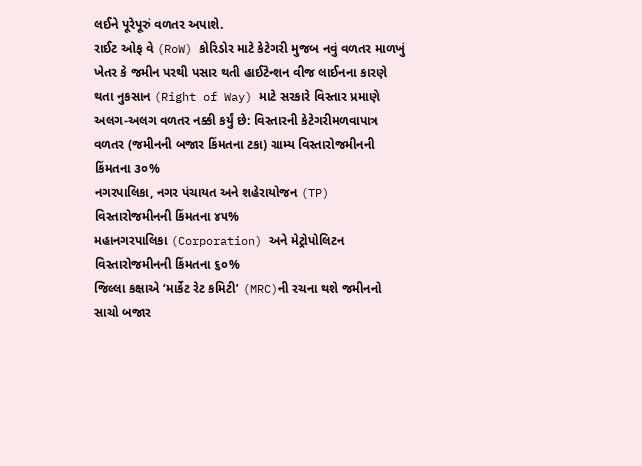લઈને પૂરેપૂરું વળતર અપાશે.
રાઈટ ઓફ વે (RoW) કોરિડોર માટે કેટેગરી મુજબ નવું વળતર માળખું ખેતર કે જમીન પરથી પસાર થતી હાઈટેન્શન વીજ લાઈનના કારણે થતા નુકસાન (Right of Way) માટે સરકારે વિસ્તાર પ્રમાણે અલગ-અલગ વળતર નક્કી કર્યું છે: વિસ્તારની કેટેગરીમળવાપાત્ર વળતર (જમીનની બજાર કિંમતના ટકા) ગ્રામ્ય વિસ્તારોજમીનની કિંમતના ૩૦%
નગરપાલિકા, નગર પંચાયત અને શહેરાયોજન (TP) વિસ્તારોજમીનની કિંમતના ૪૫%
મહાનગરપાલિકા (Corporation) અને મેટ્રોપોલિટન વિસ્તારોજમીનની કિંમતના ૬૦%
જિલ્લા કક્ષાએ ‘માર્કેટ રેટ કમિટી’ (MRC)ની રચના થશે જમીનનો સાચો બજાર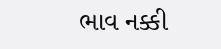ભાવ નક્કી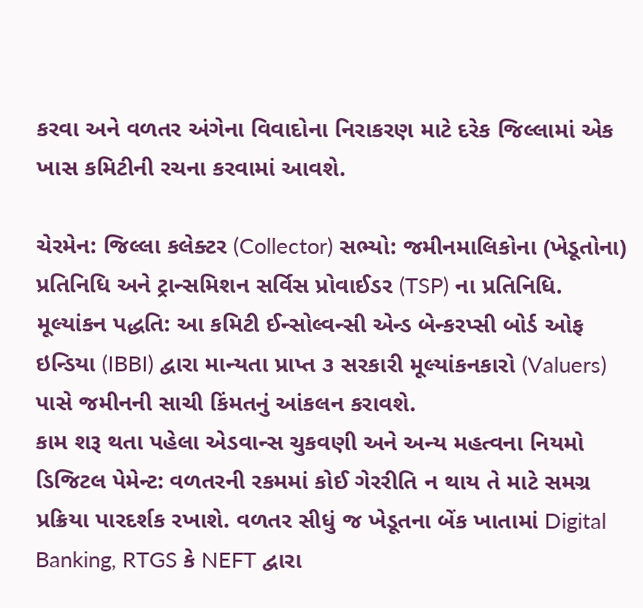કરવા અને વળતર અંગેના વિવાદોના નિરાકરણ માટે દરેક જિલ્લામાં એક ખાસ કમિટીની રચના કરવામાં આવશે.

ચેરમેન: જિલ્લા કલેક્ટર (Collector) સભ્યો: જમીનમાલિકોના (ખેડૂતોના) પ્રતિનિધિ અને ટ્રાન્સમિશન સર્વિસ પ્રોવાઈડર (TSP) ના પ્રતિનિધિ.
મૂલ્યાંકન પદ્ધતિ: આ કમિટી ઈન્સોલ્વન્સી એન્ડ બેન્કરપ્સી બોર્ડ ઓફ ઇન્ડિયા (IBBI) દ્વારા માન્યતા પ્રાપ્ત ૩ સરકારી મૂલ્યાંકનકારો (Valuers) પાસે જમીનની સાચી કિંમતનું આંકલન કરાવશે.
કામ શરૂ થતા પહેલા એડવાન્સ ચુકવણી અને અન્ય મહત્વના નિયમો ડિજિટલ પેમેન્ટ: વળતરની રકમમાં કોઈ ગેરરીતિ ન થાય તે માટે સમગ્ર પ્રક્રિયા પારદર્શક રખાશે. વળતર સીધું જ ખેડૂતના બેંક ખાતામાં Digital Banking, RTGS કે NEFT દ્વારા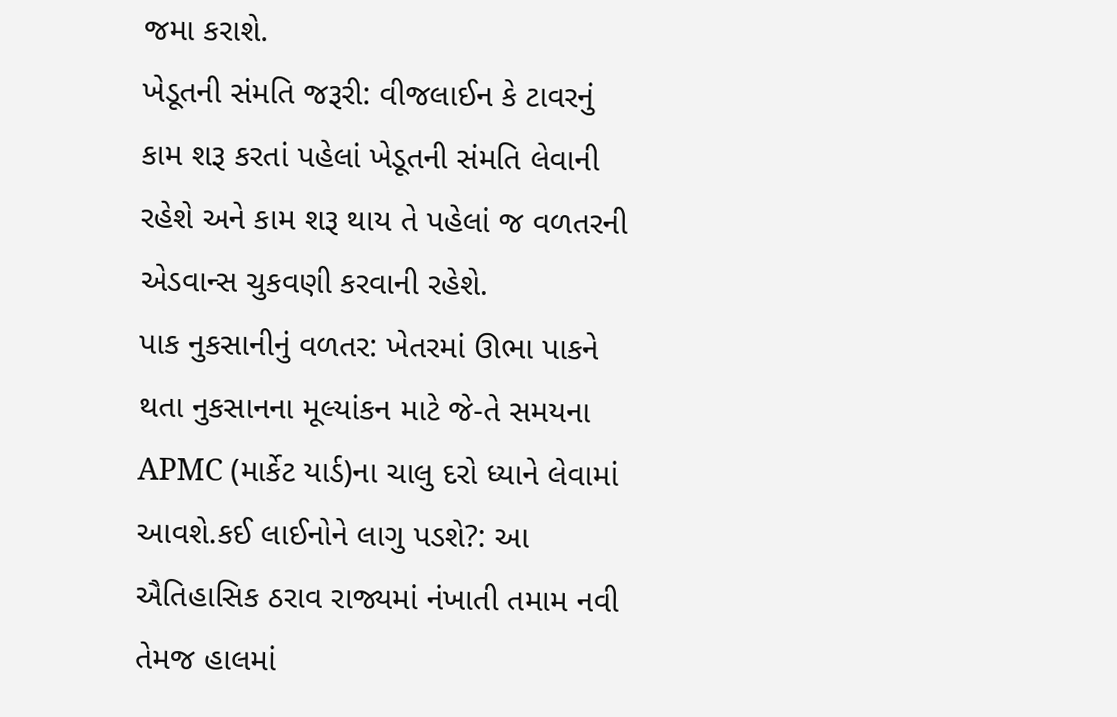જમા કરાશે.
ખેડૂતની સંમતિ જરૂરી: વીજલાઈન કે ટાવરનું કામ શરૂ કરતાં પહેલાં ખેડૂતની સંમતિ લેવાની રહેશે અને કામ શરૂ થાય તે પહેલાં જ વળતરની એડવાન્સ ચુકવણી કરવાની રહેશે.
પાક નુકસાનીનું વળતર: ખેતરમાં ઊભા પાકને થતા નુકસાનના મૂલ્યાંકન માટે જે-તે સમયના APMC (માર્કેટ યાર્ડ)ના ચાલુ દરો ધ્યાને લેવામાં આવશે.કઈ લાઈનોને લાગુ પડશે?: આ ઐતિહાસિક ઠરાવ રાજ્યમાં નંખાતી તમામ નવી તેમજ હાલમાં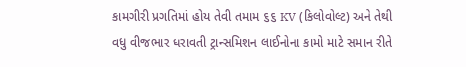કામગીરી પ્રગતિમાં હોય તેવી તમામ ૬૬ KV (કિલોવોલ્ટ) અને તેથી વધુ વીજભાર ધરાવતી ટ્રાન્સમિશન લાઈનોના કામો માટે સમાન રીતે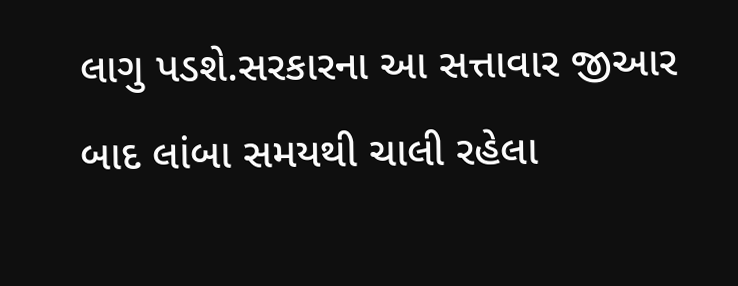લાગુ પડશે.સરકારના આ સત્તાવાર જીઆર બાદ લાંબા સમયથી ચાલી રહેલા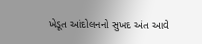ખેડૂત આંદોલનનો સુખદ અંત આવે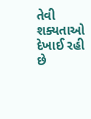તેવી શક્યતાઓ દેખાઈ રહી છે